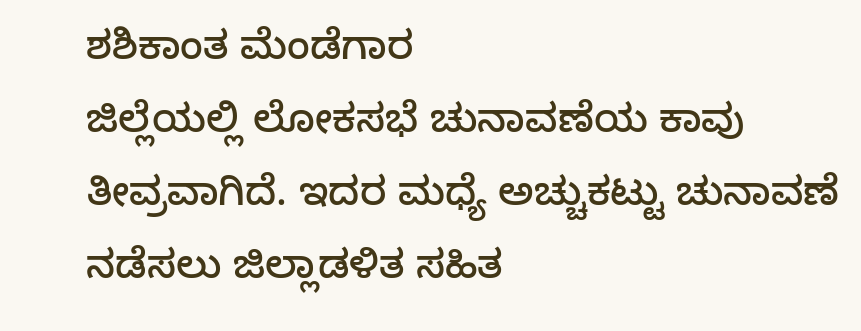ಶಶಿಕಾಂತ ಮೆಂಡೆಗಾರ
ಜಿಲ್ಲೆಯಲ್ಲಿ ಲೋಕಸಭೆ ಚುನಾವಣೆಯ ಕಾವು ತೀವ್ರವಾಗಿದೆ. ಇದರ ಮಧ್ಯೆ ಅಚ್ಚುಕಟ್ಟು ಚುನಾವಣೆ ನಡೆಸಲು ಜಿಲ್ಲಾಡಳಿತ ಸಹಿತ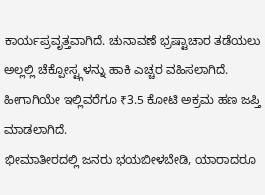ಕಾರ್ಯಪ್ರವೃತ್ತವಾಗಿದೆ. ಚುನಾವಣೆ ಭ್ರಷ್ಟಾಚಾರ ತಡೆಯಲು ಅಲ್ಲಲ್ಲಿ ಚೆಕ್ಪೋಸ್ಟ್ಗಳನ್ನು ಹಾಕಿ ಎಚ್ಚರ ವಹಿಸಲಾಗಿದೆ. ಹೀಗಾಗಿಯೇ ಇಲ್ಲಿವರೆಗೂ ₹3.5 ಕೋಟಿ ಅಕ್ರಮ ಹಣ ಜಪ್ತಿ ಮಾಡಲಾಗಿದೆ.
ಭೀಮಾತೀರದಲ್ಲಿ ಜನರು ಭಯಬೀಳಬೇಡಿ, ಯಾರಾದರೂ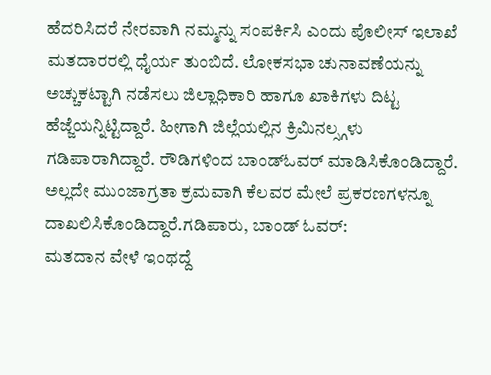ಹೆದರಿಸಿದರೆ ನೇರವಾಗಿ ನಮ್ಮನ್ನು ಸಂಪರ್ಕಿಸಿ ಎಂದು ಪೊಲೀಸ್ ಇಲಾಖೆ ಮತದಾರರಲ್ಲಿ ಧೈರ್ಯ ತುಂಬಿದೆ. ಲೋಕಸಭಾ ಚುನಾವಣೆಯನ್ನು ಅಚ್ಚುಕಟ್ಟಾಗಿ ನಡೆಸಲು ಜಿಲ್ಲಾಧಿಕಾರಿ ಹಾಗೂ ಖಾಕಿಗಳು ದಿಟ್ಟ ಹೆಜ್ಜೆಯನ್ನಿಟ್ಟಿದ್ದಾರೆ. ಹೀಗಾಗಿ ಜಿಲ್ಲೆಯಲ್ಲಿನ ಕ್ರಿಮಿನಲ್ಸ್ಗಳು ಗಡಿಪಾರಾಗಿದ್ದಾರೆ. ರೌಡಿಗಳಿಂದ ಬಾಂಡ್ಓವರ್ ಮಾಡಿಸಿಕೊಂಡಿದ್ದಾರೆ. ಅಲ್ಲದೇ ಮುಂಜಾಗ್ರತಾ ಕ್ರಮವಾಗಿ ಕೆಲವರ ಮೇಲೆ ಪ್ರಕರಣಗಳನ್ನೂ ದಾಖಲಿಸಿಕೊಂಡಿದ್ದಾರೆ.ಗಡಿಪಾರು, ಬಾಂಡ್ ಓವರ್:
ಮತದಾನ ವೇಳೆ ಇಂಥದ್ದೆ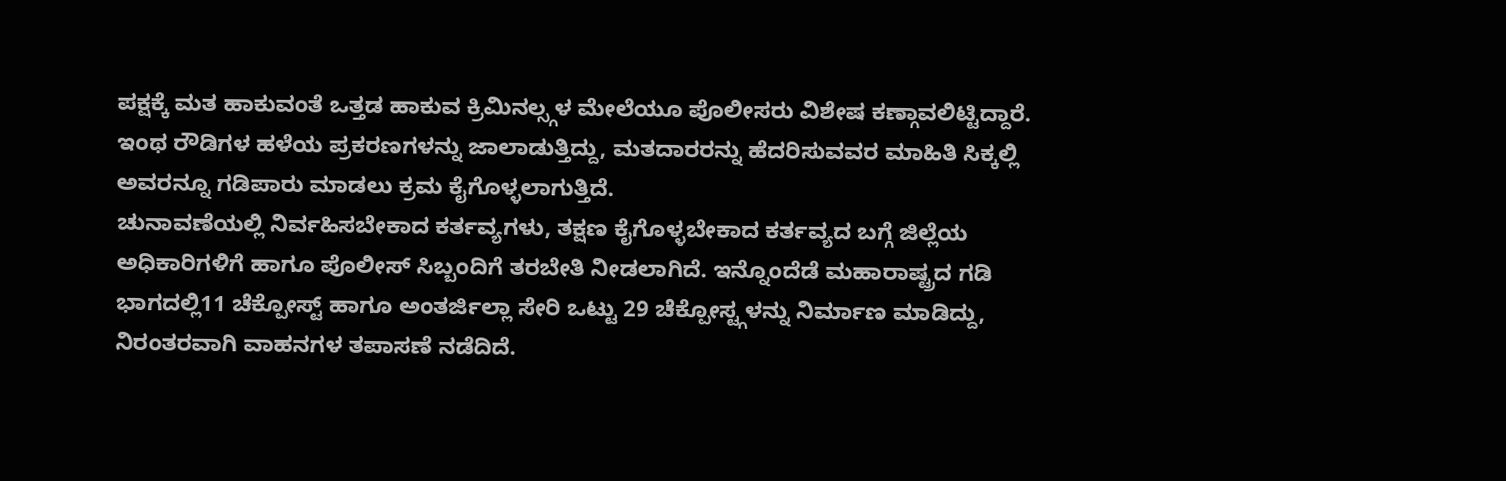ಪಕ್ಷಕ್ಕೆ ಮತ ಹಾಕುವಂತೆ ಒತ್ತಡ ಹಾಕುವ ಕ್ರಿಮಿನಲ್ಸ್ಗಳ ಮೇಲೆಯೂ ಪೊಲೀಸರು ವಿಶೇಷ ಕಣ್ಗಾವಲಿಟ್ಟಿದ್ದಾರೆ. ಇಂಥ ರೌಡಿಗಳ ಹಳೆಯ ಪ್ರಕರಣಗಳನ್ನು ಜಾಲಾಡುತ್ತಿದ್ದು, ಮತದಾರರನ್ನು ಹೆದರಿಸುವವರ ಮಾಹಿತಿ ಸಿಕ್ಕಲ್ಲಿ ಅವರನ್ನೂ ಗಡಿಪಾರು ಮಾಡಲು ಕ್ರಮ ಕೈಗೊಳ್ಳಲಾಗುತ್ತಿದೆ.
ಚುನಾವಣೆಯಲ್ಲಿ ನಿರ್ವಹಿಸಬೇಕಾದ ಕರ್ತವ್ಯಗಳು, ತಕ್ಷಣ ಕೈಗೊಳ್ಳಬೇಕಾದ ಕರ್ತವ್ಯದ ಬಗ್ಗೆ ಜಿಲ್ಲೆಯ ಅಧಿಕಾರಿಗಳಿಗೆ ಹಾಗೂ ಪೊಲೀಸ್ ಸಿಬ್ಬಂದಿಗೆ ತರಬೇತಿ ನೀಡಲಾಗಿದೆ. ಇನ್ನೊಂದೆಡೆ ಮಹಾರಾಷ್ಟ್ರದ ಗಡಿ ಭಾಗದಲ್ಲಿ11 ಚೆಕ್ಪೋಸ್ಟ್ ಹಾಗೂ ಅಂತರ್ಜಿಲ್ಲಾ ಸೇರಿ ಒಟ್ಟು 29 ಚೆಕ್ಪೋಸ್ಟ್ಗಳನ್ನು ನಿರ್ಮಾಣ ಮಾಡಿದ್ದು, ನಿರಂತರವಾಗಿ ವಾಹನಗಳ ತಪಾಸಣೆ ನಡೆದಿದೆ.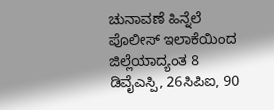ಚುನಾವಣೆ ಹಿನ್ನೆಲೆ ಪೊಲೀಸ್ ಇಲಾಕೆಯಿಂದ ಜಿಲ್ಲೆಯಾದ್ಯಂತ 8 ಡಿವೈಎಸ್ಪಿ, 26ಸಿಪಿಐ, 90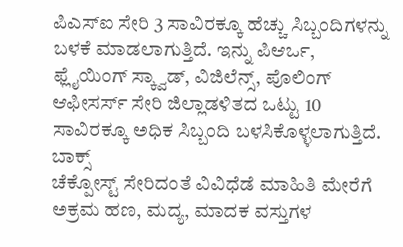ಪಿಎಸ್ಐ ಸೇರಿ 3 ಸಾವಿರಕ್ಕೂ ಹೆಚ್ಚು ಸಿಬ್ಬಂದಿಗಳನ್ನು ಬಳಕೆ ಮಾಡಲಾಗುತ್ತಿದೆ. ಇನ್ನು ಪಿಆರ್ಒ, ಫ್ಲೈಯಿಂಗ್ ಸ್ಕ್ವಾಡ್, ವಿಜಿಲೆನ್ಸ್, ಪೊಲಿಂಗ್ ಆಫೀಸರ್ಸ್ ಸೇರಿ ಜಿಲ್ಲಾಡಳಿತದ ಒಟ್ಟು 10 ಸಾವಿರಕ್ಕೂ ಅಧಿಕ ಸಿಬ್ಬಂದಿ ಬಳಸಿಕೊಳ್ಳಲಾಗುತ್ತಿದೆ.
ಬಾಕ್ಸ್
ಚೆಕ್ಪೋಸ್ಟ್ ಸೇರಿದಂತೆ ವಿವಿಧೆಡೆ ಮಾಹಿತಿ ಮೇರೆಗೆ ಅಕ್ರಮ ಹಣ, ಮದ್ಯ, ಮಾದಕ ವಸ್ತುಗಳ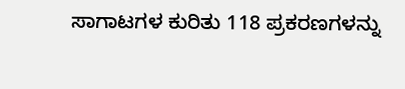ಸಾಗಾಟಗಳ ಕುರಿತು 118 ಪ್ರಕರಣಗಳನ್ನು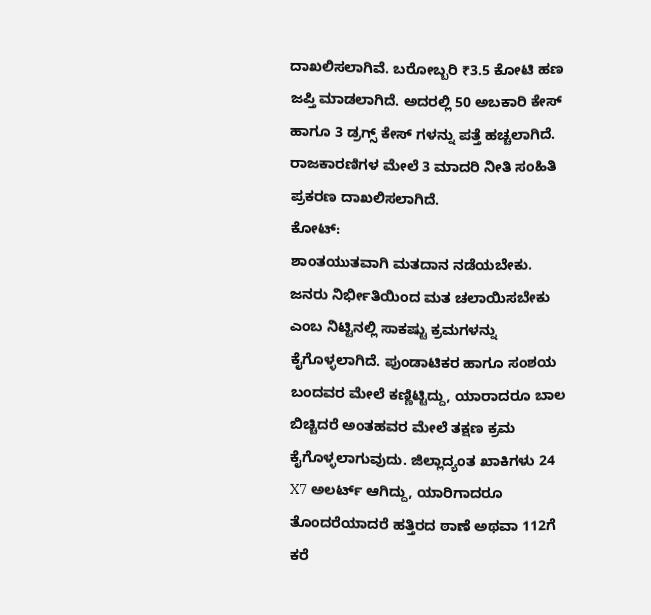ದಾಖಲಿಸಲಾಗಿವೆ. ಬರೋಬ್ಬರಿ ₹3.5 ಕೋಟಿ ಹಣ ಜಪ್ತಿ ಮಾಡಲಾಗಿದೆ. ಅದರಲ್ಲಿ 50 ಅಬಕಾರಿ ಕೇಸ್ ಹಾಗೂ 3 ಡ್ರಗ್ಸ್ ಕೇಸ್ ಗಳನ್ನು ಪತ್ತೆ ಹಚ್ಚಲಾಗಿದೆ. ರಾಜಕಾರಣಿಗಳ ಮೇಲೆ 3 ಮಾದರಿ ನೀತಿ ಸಂಹಿತಿ ಪ್ರಕರಣ ದಾಖಲಿಸಲಾಗಿದೆ.
ಕೋಟ್:
ಶಾಂತಯುತವಾಗಿ ಮತದಾನ ನಡೆಯಬೇಕು. ಜನರು ನಿರ್ಭೀತಿಯಿಂದ ಮತ ಚಲಾಯಿಸಬೇಕು ಎಂಬ ನಿಟ್ಟಿನಲ್ಲಿ ಸಾಕಷ್ಟು ಕ್ರಮಗಳನ್ನು ಕೈಗೊಳ್ಳಲಾಗಿದೆ. ಪುಂಡಾಟಿಕರ ಹಾಗೂ ಸಂಶಯ ಬಂದವರ ಮೇಲೆ ಕಣ್ಣಿಟ್ಟಿದ್ದು, ಯಾರಾದರೂ ಬಾಲ ಬಿಚ್ಚಿದರೆ ಅಂತಹವರ ಮೇಲೆ ತಕ್ಷಣ ಕ್ರಮ ಕೈಗೊಳ್ಳಲಾಗುವುದು. ಜಿಲ್ಲಾದ್ಯಂತ ಖಾಕಿಗಳು 24 X7 ಅಲರ್ಟ್ ಆಗಿದ್ದು, ಯಾರಿಗಾದರೂ ತೊಂದರೆಯಾದರೆ ಹತ್ತಿರದ ಠಾಣೆ ಅಥವಾ 112ಗೆ ಕರೆ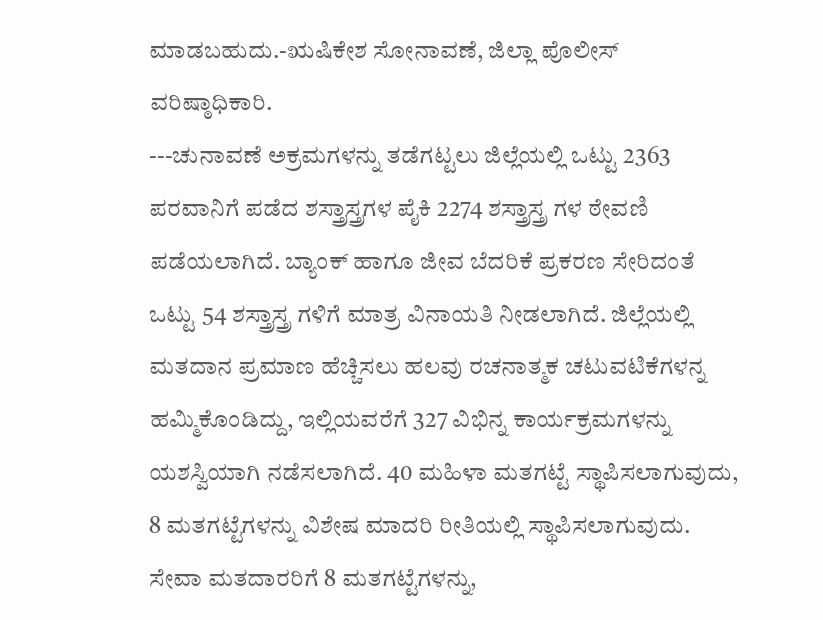ಮಾಡಬಹುದು.-ಋಷಿಕೇಶ ಸೋನಾವಣೆ, ಜಿಲ್ಲಾ ಪೊಲೀಸ್ ವರಿಷ್ಠಾಧಿಕಾರಿ.
---ಚುನಾವಣೆ ಅಕ್ರಮಗಳನ್ನು ತಡೆಗಟ್ಟಲು ಜಿಲ್ಲೆಯಲ್ಲಿ ಒಟ್ಟು 2363 ಪರವಾನಿಗೆ ಪಡೆದ ಶಸ್ತ್ರಾಸ್ತ್ರಗಳ ಪೈಕಿ 2274 ಶಸ್ತ್ರಾಸ್ತ್ರ ಗಳ ಠೇವಣಿ ಪಡೆಯಲಾಗಿದೆ. ಬ್ಯಾಂಕ್ ಹಾಗೂ ಜೀವ ಬೆದರಿಕೆ ಪ್ರಕರಣ ಸೇರಿದಂತೆ ಒಟ್ಟು 54 ಶಸ್ತ್ರಾಸ್ತ್ರ ಗಳಿಗೆ ಮಾತ್ರ ವಿನಾಯತಿ ನೀಡಲಾಗಿದೆ. ಜಿಲ್ಲೆಯಲ್ಲಿ ಮತದಾನ ಪ್ರಮಾಣ ಹೆಚ್ಚಿಸಲು ಹಲವು ರಚನಾತ್ಮಕ ಚಟುವಟಿಕೆಗಳನ್ನ ಹಮ್ಮಿಕೊಂಡಿದ್ದು, ಇಲ್ಲಿಯವರೆಗೆ 327 ವಿಭಿನ್ನ ಕಾರ್ಯಕ್ರಮಗಳನ್ನು ಯಶಸ್ವಿಯಾಗಿ ನಡೆಸಲಾಗಿದೆ. 40 ಮಹಿಳಾ ಮತಗಟ್ಟೆ ಸ್ಥಾಪಿಸಲಾಗುವುದು, 8 ಮತಗಟ್ಟೆಗಳನ್ನು ವಿಶೇಷ ಮಾದರಿ ರೀತಿಯಲ್ಲಿ ಸ್ಥಾಪಿಸಲಾಗುವುದು. ಸೇವಾ ಮತದಾರರಿಗೆ 8 ಮತಗಟ್ಟೆಗಳನ್ನು,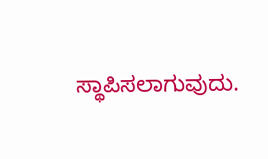ಸ್ಥಾಪಿಸಲಾಗುವುದು.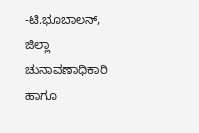-ಟಿ.ಭೂಬಾಲನ್, ಜಿಲ್ಲಾ ಚುನಾವಣಾಧಿಕಾರಿ ಹಾಗೂ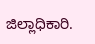ಜಿಲ್ಲಾಧಿಕಾರಿ.